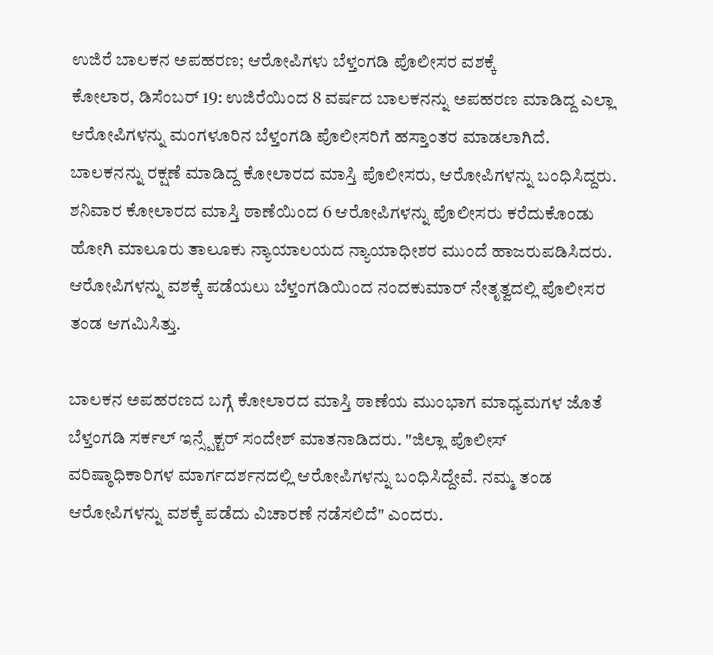ಉಜಿರೆ ಬಾಲಕನ ಅಪಹರಣ; ಆರೋಪಿಗಳು ಬೆಳ್ತಂಗಡಿ ಪೊಲೀಸರ ವಶಕ್ಕೆ
ಕೋಲಾರ, ಡಿಸೆಂಬರ್ 19: ಉಜಿರೆಯಿಂದ 8 ವರ್ಷದ ಬಾಲಕನನ್ನು ಅಪಹರಣ ಮಾಡಿದ್ದ ಎಲ್ಲಾ ಆರೋಪಿಗಳನ್ನು ಮಂಗಳೂರಿನ ಬೆಳ್ತಂಗಡಿ ಪೊಲೀಸರಿಗೆ ಹಸ್ತಾಂತರ ಮಾಡಲಾಗಿದೆ. ಬಾಲಕನನ್ನು ರಕ್ಷಣೆ ಮಾಡಿದ್ದ ಕೋಲಾರದ ಮಾಸ್ತಿ ಪೊಲೀಸರು, ಆರೋಪಿಗಳನ್ನು ಬಂಧಿಸಿದ್ದರು.
ಶನಿವಾರ ಕೋಲಾರದ ಮಾಸ್ತಿ ಠಾಣೆಯಿಂದ 6 ಆರೋಪಿಗಳನ್ನು ಪೊಲೀಸರು ಕರೆದುಕೊಂಡು ಹೋಗಿ ಮಾಲೂರು ತಾಲೂಕು ನ್ಯಾಯಾಲಯದ ನ್ಯಾಯಾಧೀಶರ ಮುಂದೆ ಹಾಜರುಪಡಿಸಿದರು. ಆರೋಪಿಗಳನ್ನು ವಶಕ್ಕೆ ಪಡೆಯಲು ಬೆಳ್ತಂಗಡಿಯಿಂದ ನಂದಕುಮಾರ್ ನೇತೃತ್ವದಲ್ಲಿ ಪೊಲೀಸರ ತಂಡ ಆಗಮಿಸಿತ್ತು.

ಬಾಲಕನ ಅಪಹರಣದ ಬಗ್ಗೆ ಕೋಲಾರದ ಮಾಸ್ತಿ ಠಾಣೆಯ ಮುಂಭಾಗ ಮಾಧ್ಯಮಗಳ ಜೊತೆ ಬೆಳ್ತಂಗಡಿ ಸರ್ಕಲ್ ಇನ್ಸ್ಪೆಕ್ಟರ್ ಸಂದೇಶ್ ಮಾತನಾಡಿದರು. "ಜಿಲ್ಲಾ ಪೊಲೀಸ್ ವರಿಷ್ಠಾಧಿಕಾರಿಗಳ ಮಾರ್ಗದರ್ಶನದಲ್ಲಿ ಆರೋಪಿಗಳನ್ನು ಬಂಧಿಸಿದ್ದೇವೆ. ನಮ್ಮ ತಂಡ ಆರೋಪಿಗಳನ್ನು ವಶಕ್ಕೆ ಪಡೆದು ವಿಚಾರಣೆ ನಡೆಸಲಿದೆ" ಎಂದರು.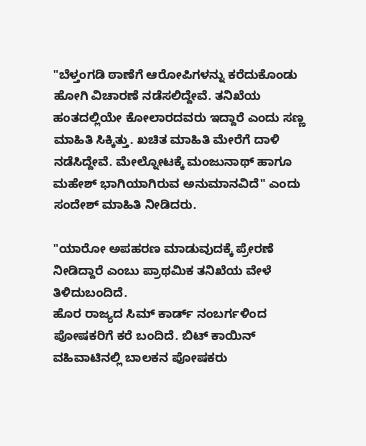"ಬೆಳ್ತಂಗಡಿ ಠಾಣೆಗೆ ಆರೋಪಿಗಳನ್ನು ಕರೆದುಕೊಂಡು ಹೋಗಿ ವಿಚಾರಣೆ ನಡೆಸಲಿದ್ದೇವೆ. ತನಿಖೆಯ ಹಂತದಲ್ಲಿಯೇ ಕೋಲಾರದವರು ಇದ್ದಾರೆ ಎಂದು ಸಣ್ಣ ಮಾಹಿತಿ ಸಿಕ್ಕಿತ್ತು. ಖಚಿತ ಮಾಹಿತಿ ಮೇರೆಗೆ ದಾಳಿ ನಡೆಸಿದ್ದೇವೆ. ಮೇಲ್ನೋಟಕ್ಕೆ ಮಂಜುನಾಥ್ ಹಾಗೂ ಮಹೇಶ್ ಭಾಗಿಯಾಗಿರುವ ಅನುಮಾನವಿದೆ" ಎಂದು ಸಂದೇಶ್ ಮಾಹಿತಿ ನೀಡಿದರು.

"ಯಾರೋ ಅಪಹರಣ ಮಾಡುವುದಕ್ಕೆ ಪ್ರೇರಣೆ ನೀಡಿದ್ದಾರೆ ಎಂಬು ಪ್ರಾಥಮಿಕ ತನಿಖೆಯ ವೇಳೆ ತಿಳಿದುಬಂದಿದೆ.
ಹೊರ ರಾಜ್ಯದ ಸಿಮ್ ಕಾರ್ಡ್ ನಂಬರ್ಗಳಿಂದ ಪೋಷಕರಿಗೆ ಕರೆ ಬಂದಿದೆ. ಬಿಟ್ ಕಾಯಿನ್ ವಹಿವಾಟಿನಲ್ಲಿ ಬಾಲಕನ ಪೋಷಕರು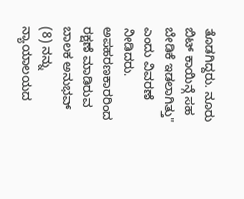ತೊಡಗಿದ್ದರು. ನೂರು ಬಿಟ್ ಕಾಯಿನ್ಗೆ ಸಹ ಬೇಡಿಕೆ ಇಡಲಾಗಿತ್ತು" ಎಂದು ವಿವರಣೆ ನೀಡಿದರು.
ಅಪಹರಣಕಾರರಿಂದ ರಕ್ಷಣೆ ಮಾಡಿರುವ ಬಾಲಕ ಅನುಭವ್ (8) ನನ್ನು ನ್ಯಾಯಾಲಯದ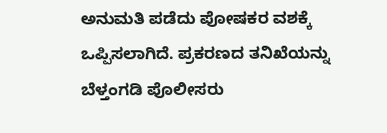ಅನುಮತಿ ಪಡೆದು ಪೋಷಕರ ವಶಕ್ಕೆ ಒಪ್ಪಿಸಲಾಗಿದೆ. ಪ್ರಕರಣದ ತನಿಖೆಯನ್ನು ಬೆಳ್ತಂಗಡಿ ಪೊಲೀಸರು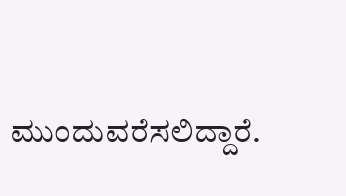ಮುಂದುವರೆಸಲಿದ್ದಾರೆ.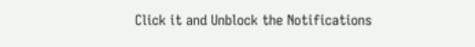Click it and Unblock the Notifications